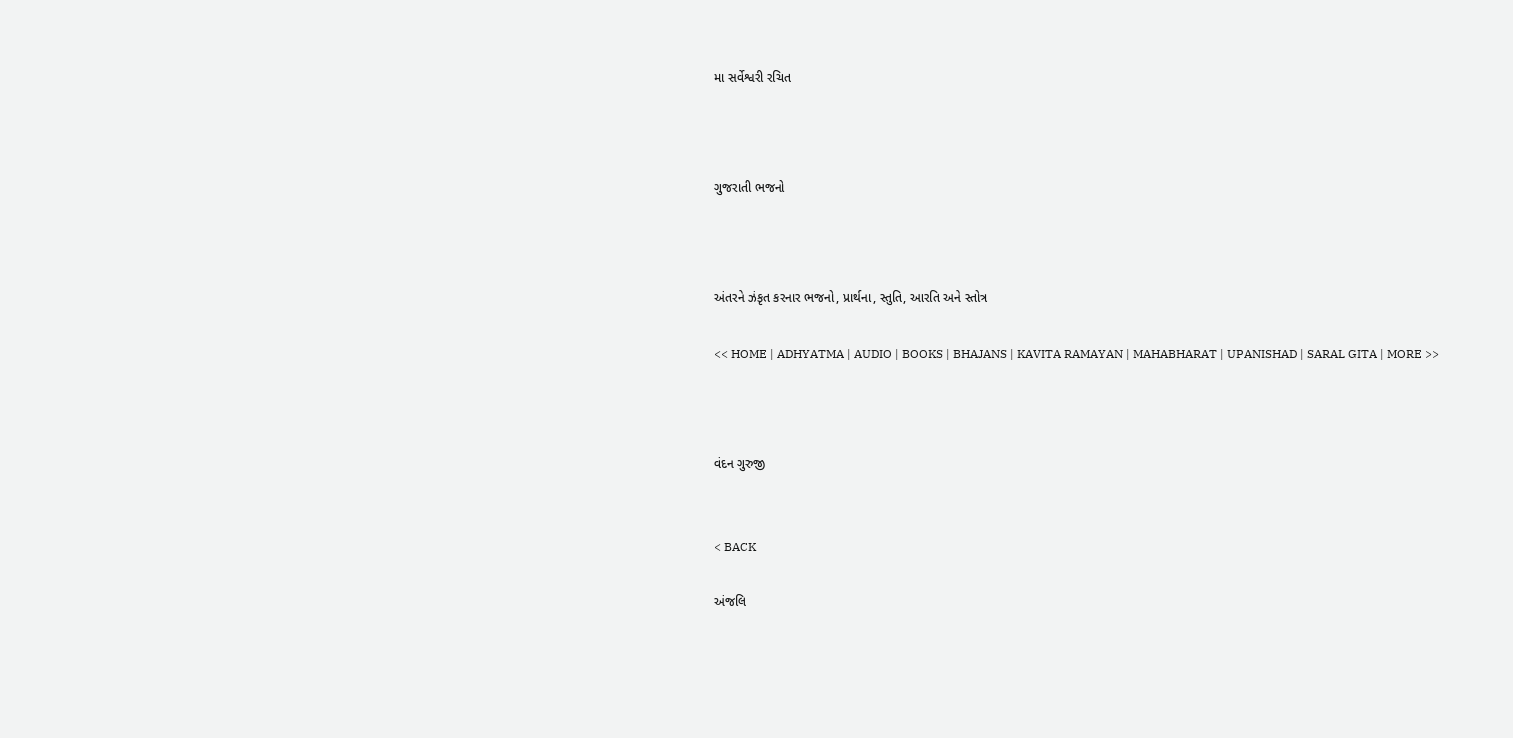મા સર્વેશ્વરી રચિત



ગુજરાતી ભજનો



અંતરને ઝંકૃત કરનાર ભજનો, પ્રાર્થના, સ્તુતિ, આરતિ અને સ્તોત્ર

<< HOME | ADHYATMA | AUDIO | BOOKS | BHAJANS | KAVITA RAMAYAN | MAHABHARAT | UPANISHAD | SARAL GITA | MORE >>



વંદન ગુરુજી


< BACK

અંજલિ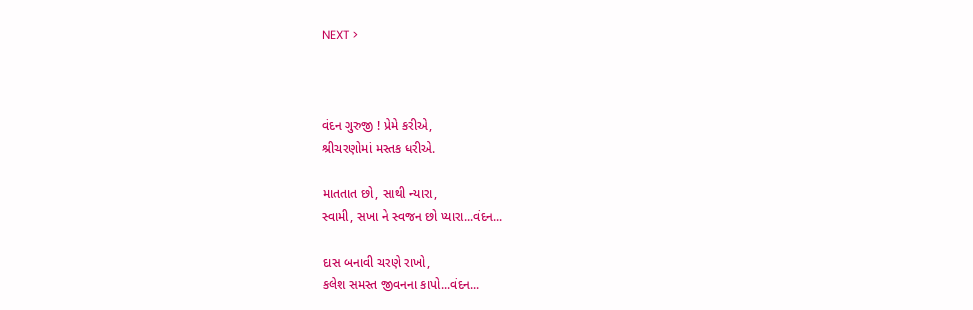NEXT >



વંદન ગુરુજી ! પ્રેમે કરીએ,
શ્રીચરણોમાં મસ્તક ધરીએ.

માતતાત છો, સાથી ન્યારા,
સ્વામી, સખા ને સ્વજન છો પ્યારા...વંદન...

દાસ બનાવી ચરણે રાખો,
કલેશ સમસ્ત જીવનના કાપો...વંદન...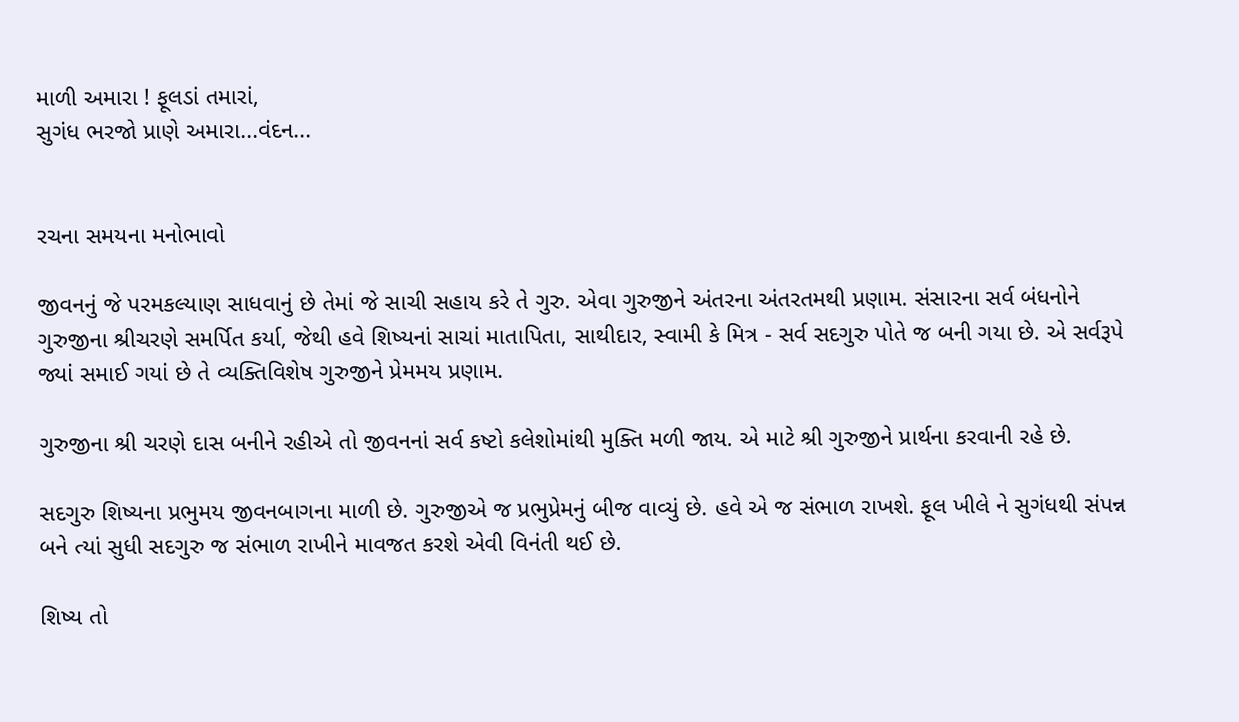માળી અમારા ! ફૂલડાં તમારાં,
સુગંધ ભરજો પ્રાણે અમારા...વંદન...


રચના સમયના મનોભાવો

જીવનનું જે પરમકલ્યાણ સાધવાનું છે તેમાં જે સાચી સહાય કરે તે ગુરુ. એવા ગુરુજીને અંતરના અંતરતમથી પ્રણામ. સંસારના સર્વ બંધનોને ગુરુજીના શ્રીચરણે સમર્પિત કર્યા, જેથી હવે શિષ્યનાં સાચાં માતાપિતા, સાથીદાર, સ્વામી કે મિત્ર - સર્વ સદગુરુ પોતે જ બની ગયા છે. એ સર્વરૂપે જ્યાં સમાઈ ગયાં છે તે વ્યક્તિવિશેષ ગુરુજીને પ્રેમમય પ્રણામ.

ગુરુજીના શ્રી ચરણે દાસ બનીને રહીએ તો જીવનનાં સર્વ કષ્ટો કલેશોમાંથી મુક્તિ મળી જાય. એ માટે શ્રી ગુરુજીને પ્રાર્થના કરવાની રહે છે.

સદગુરુ શિષ્યના પ્રભુમય જીવનબાગના માળી છે. ગુરુજીએ જ પ્રભુપ્રેમનું બીજ વાવ્યું છે. હવે એ જ સંભાળ રાખશે. ફૂલ ખીલે ને સુગંધથી સંપન્ન બને ત્યાં સુધી સદગુરુ જ સંભાળ રાખીને માવજત કરશે એવી વિનંતી થઈ છે.

શિષ્ય તો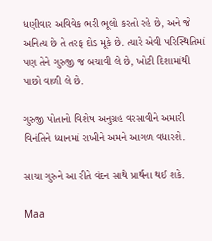ધણીવાર અવિવેક ભરી ભૂલો કરતો રહે છે, અને જે અનિત્ય છે તે તરફ દોડ મૂકે છે. ત્યારે એવી પરિસ્થિતિમાં પણ તેને ગુરુજી જ બચાવી લે છે, ખોટી દિશામાંથી પાછો વાળી લે છે.

ગુરુજી પોતાનો વિશેષ અનુગ્રહ વરસાવીને અમારી વિનંતિને ધ્યાનમાં રાખીને અમને આગળ વધારશે.

સાચા ગુરુને આ રીતે વંદન સાથે પ્રાર્થના થઈ શકે.

Maa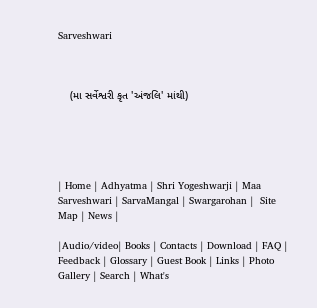Sarveshwari



    (મા સર્વેશ્વરી કૃત 'અંજલિ' માંથી)





| Home | Adhyatma | Shri Yogeshwarji | Maa Sarveshwari | SarvaMangal | Swargarohan |  Site Map | News |

|Audio/video| Books | Contacts | Download | FAQ | Feedback | Glossary | Guest Book | Links | Photo Gallery | Search | What's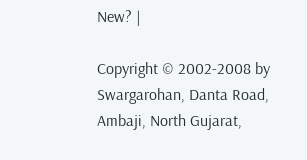New? |

Copyright © 2002-2008 by Swargarohan, Danta Road, Ambaji, North Gujarat,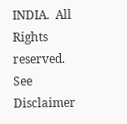INDIA.  All Rights reserved. See Disclaimer